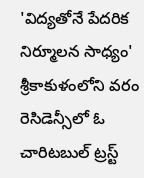'విద్యతోనే పేదరిక నిర్మూలన సాధ్యం'
శ్రీకాకుళంలోని వరం రెసిడెన్సీలో ఓ చారిటబుల్ ట్రస్ట్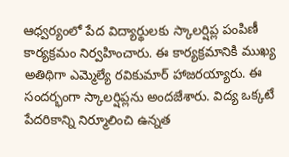ఆధ్వర్యంలో పేద విద్యార్థులకు స్కాలర్షిప్ల పంపిణీ కార్యక్రమం నిర్వహించారు. ఈ కార్యక్రమానికి ముఖ్య అతిథిగా ఎమ్మెల్యే రవికుమార్ హాజరయ్యారు. ఈ సందర్భంగా స్కాలర్షిప్లను అందజేశారు. విద్య ఒక్కటే పేదరికాన్ని నిర్మూలించి ఉన్నత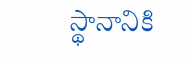స్థానానికి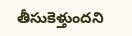తీసుకెళ్తుందని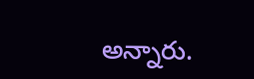అన్నారు.